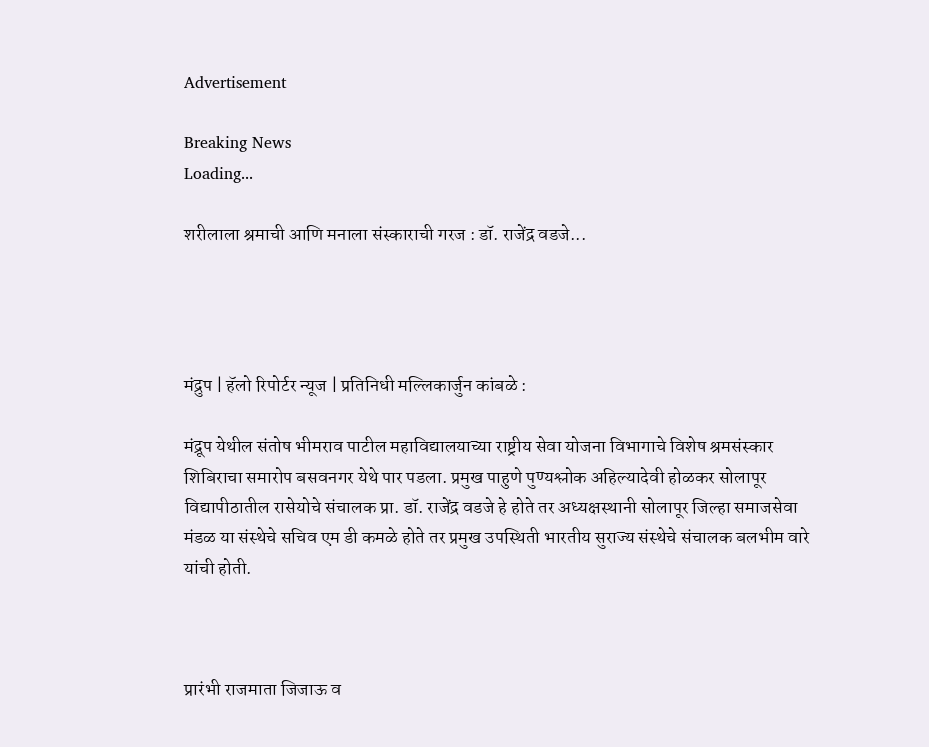Advertisement

Breaking News
Loading...

शरीलाला श्रमाची आणि मनाला संस्काराची गरज : डॉ. राजेंद्र वडजे...




मंद्रुप | हॅलो रिपोर्टर न्यूज | प्रतिनिधी मल्लिकार्जुन कांबळे :

मंद्रूप येथील संतोष भीमराव पाटील महाविद्यालयाच्या राष्ट्रीय सेवा योजना विभागाचे विशेष श्रमसंस्कार शिबिराचा समारोप बसवनगर येथे पार पडला. प्रमुख पाहुणे पुण्यश्लोक अहिल्यादेवी होळकर सोलापूर विद्यापीठातील रासेयोचे संचालक प्रा. डॉ. राजेंद्र वडजे हे होते तर अध्यक्षस्थानी सोलापूर जिल्हा समाजसेवा मंडळ या संस्थेचे सचिव एम डी कमळे होते तर प्रमुख उपस्थिती भारतीय सुराज्य संस्थेचे संचालक बलभीम वारे यांची होती.



प्रारंभी राजमाता जिजाऊ व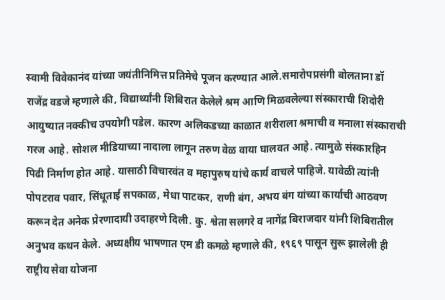स्वामी विवेकानंद यांच्या जयंतीनिमित्त प्रतिमेचे पूजन करण्यात आले.समारोपप्रसंगी बोलताना डॉ राजेंद्र वडजे म्हणाले की, विद्यार्थ्यांनी शिबिरात केलेले श्रम आणि मिळवलेल्या संस्काराची शिदोरी आयुष्यात नक्कीच उपयोगी पडेल. कारण अलिकडच्या काळात शरीराला श्रमाची व मनाला संस्काराची गरज आहे. सोशल मीडियाच्या नादाला लागून तरुण वेळ वाया घालवत आहे. त्यामुळे संस्कारहिन पिढी निर्माण होत आहे. यासाठी विचारवंत व महापुरुष यांचे कार्य वाचले पाहिजे. यावेळी त्यांनी पोपटराव पवार, सिंधूताई सपकाळ, मेधा पाटकर, राणी बंग, अभय बंग यांच्या कार्याची आठवण करून देत अनेक प्रेरणादायी उदाहरणे दिली. कु. श्वेता सलगरे व नागेंद्र बिराजदार यांनी शिबिरातील अनुभव कथन केले. अध्यक्षीय भाषणात एम डी कमळे म्हणाले की, १९६९ पासून सुरू झालेली ही राष्ट्रीय सेवा योजना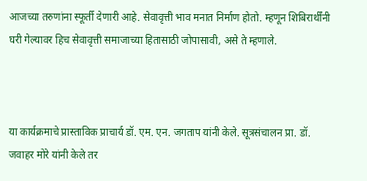आजच्या तरुणांना स्फूर्ती देणारी आहे. सेवावृत्ती भाव मनात निर्माण होतो. म्हणून शिबिरार्थींनी घरी गेल्यावर हिच सेवावृत्ती समाजाच्या हितासाठी जोपासावी, असे ते म्हणाले.



या कार्यक्रमाचे प्रास्ताविक प्राचार्य डॉ. एम. एन. जगताप यांनी केले. सूत्रसंचालन प्रा. डॉ. जवाहर मोरे यांनी केले तर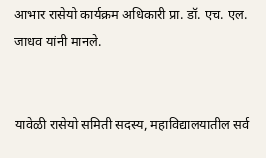आभार रासेयो कार्यक्रम अधिकारी प्रा. डॉ. एच. एल. जाधव यांनी मानले.


यावेळी रासेयो समिती सदस्य, महाविद्यालयातील सर्व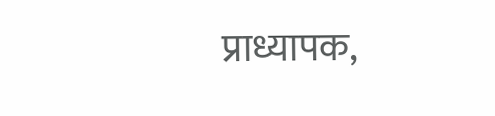प्राध्यापक,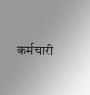कर्मचारी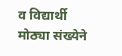व विद्यार्थी मोठ्या संख्येने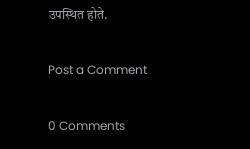उपस्थित होते.

Post a Comment

0 Comments